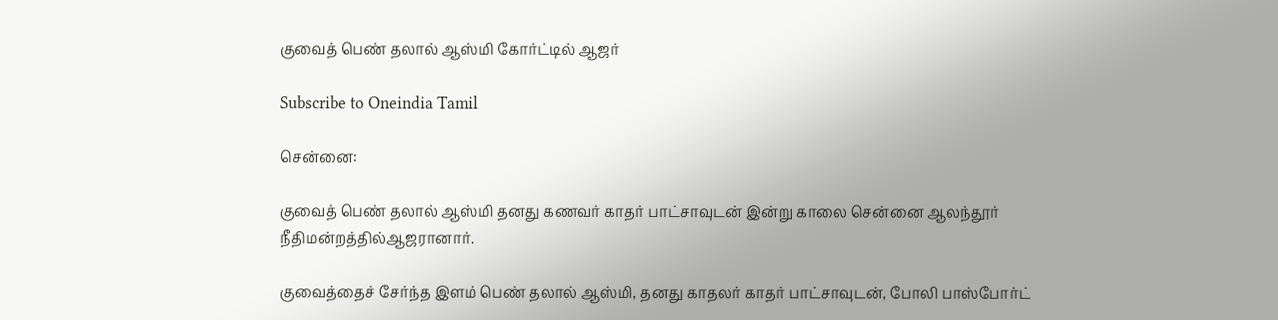குவைத் பெண் தலால் ஆஸ்மி கோர்ட்டில் ஆஜர்

Subscribe to Oneindia Tamil

சென்னை:

குவைத் பெண் தலால் ஆஸ்மி தனது கணவர் காதர் பாட்சாவுடன் இன்று காலை சென்னை ஆலந்தூர் நீதிமன்றத்தில்ஆஜரானார்.

குவைத்தைச் சேர்ந்த இளம் பெண் தலால் ஆஸ்மி, தனது காதலர் காதர் பாட்சாவுடன், போலி பாஸ்போர்ட்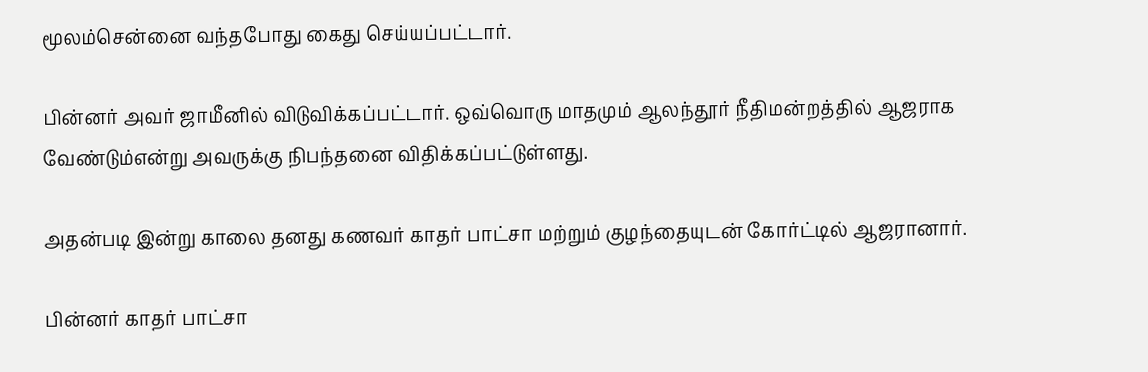மூலம்சென்னை வந்தபோது கைது செய்யப்பட்டார்.

பின்னர் அவர் ஜாமீனில் விடுவிக்கப்பட்டார். ஒவ்வொரு மாதமும் ஆலந்தூர் நீதிமன்றத்தில் ஆஜராக வேண்டும்என்று அவருக்கு நிபந்தனை விதிக்கப்பட்டுள்ளது.

அதன்படி இன்று காலை தனது கணவர் காதர் பாட்சா மற்றும் குழந்தையுடன் கோர்ட்டில் ஆஜரானார்.

பின்னர் காதர் பாட்சா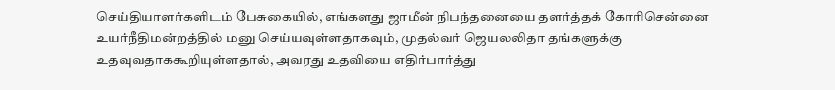செய்தியாளர்களிடம் பேசுகையில், எங்களது ஜாமீன் நிபந்தனையை தளர்த்தக் கோரிசென்னை உயர்நீதிமன்றத்தில் மனு செய்யவுள்ளதாகவும், முதல்வர் ஜெயலலிதா தங்களுக்கு உதவுவதாககூறியுள்ளதால், அவரது உதவியை எதிர்பார்த்து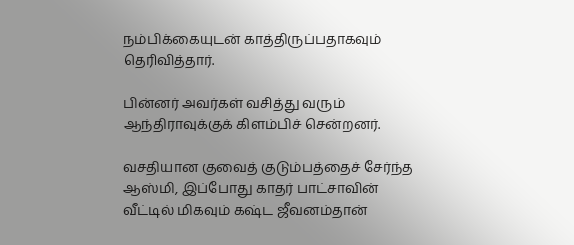நம்பிக்கையுடன் காத்திருப்பதாகவும் தெரிவித்தார்.

பின்னர் அவர்கள் வசித்து வரும் ஆந்திராவுக்குக் கிளம்பிச் சென்றனர்.

வசதியான குவைத் குடும்பத்தைச் சேர்ந்த ஆஸ்மி, இப்போது காதர் பாட்சாவின் வீட்டில் மிகவும் கஷ்ட ஜீவனம்தான்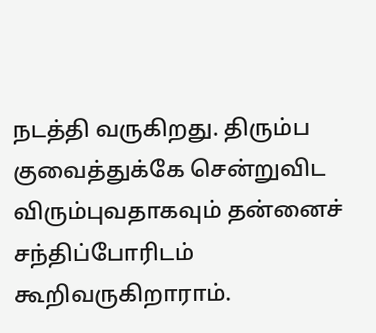நடத்தி வருகிறது. திரும்ப குவைத்துக்கே சென்றுவிட விரும்புவதாகவும் தன்னைச் சந்திப்போரிடம் கூறிவருகிறாராம்.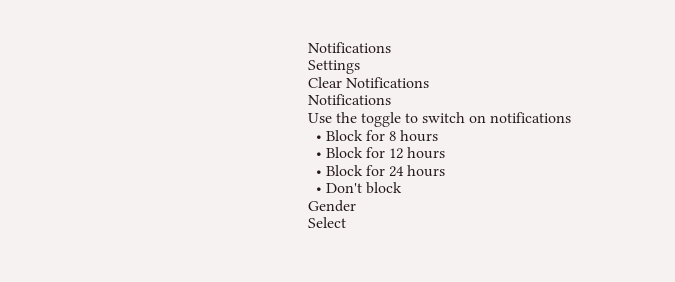Notifications
Settings
Clear Notifications
Notifications
Use the toggle to switch on notifications
  • Block for 8 hours
  • Block for 12 hours
  • Block for 24 hours
  • Don't block
Gender
Select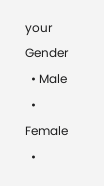your Gender
  • Male
  • Female
  •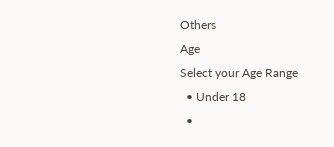Others
Age
Select your Age Range
  • Under 18
  •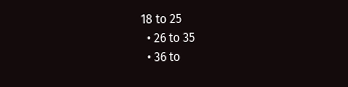18 to 25
  • 26 to 35
  • 36 to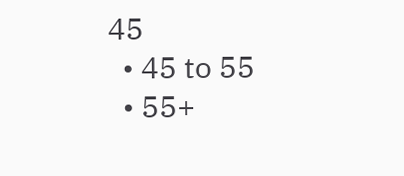45
  • 45 to 55
  • 55+